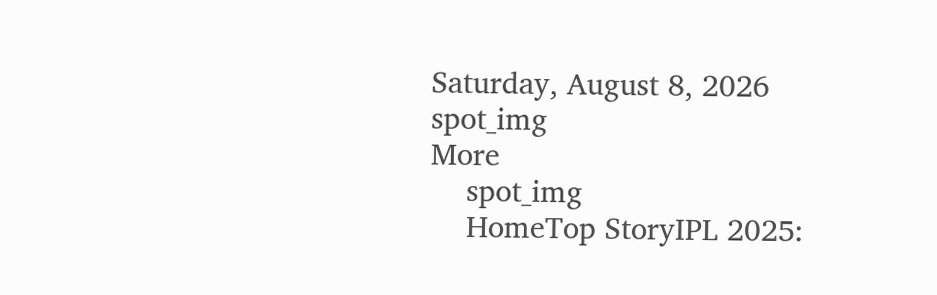Saturday, August 8, 2026
spot_img
More
    spot_img
    HomeTop StoryIPL 2025: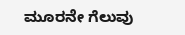ಮೂರನೇ ಗೆಲುವು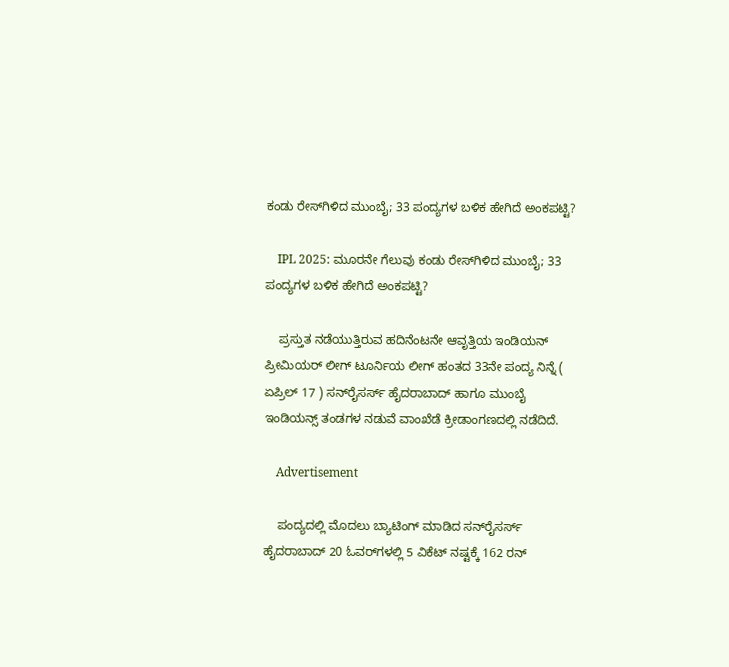ಕಂಡು ರೇಸ್‌ಗಿಳಿದ ಮುಂಬೈ; 33 ಪಂದ್ಯಗಳ ಬಳಿಕ ಹೇಗಿದೆ ಅಂಕಪಟ್ಟಿ?

    IPL 2025: ಮೂರನೇ ಗೆಲುವು ಕಂಡು ರೇಸ್‌ಗಿಳಿದ ಮುಂಬೈ; 33 ಪಂದ್ಯಗಳ ಬಳಿಕ ಹೇಗಿದೆ ಅಂಕಪಟ್ಟಿ?

    ಪ್ರಸ್ತುತ ನಡೆಯುತ್ತಿರುವ ಹದಿನೆಂಟನೇ ಆವೃತ್ತಿಯ ಇಂಡಿಯನ್ ಪ್ರೀಮಿಯರ್ ಲೀಗ್ ಟೂರ್ನಿಯ ಲೀಗ್ ಹಂತದ 33ನೇ ಪಂದ್ಯ ನಿನ್ನೆ ( ಏಪ್ರಿಲ್ 17 ) ಸನ್‌ರೈಸರ್ಸ್ ಹೈದರಾಬಾದ್ ಹಾಗೂ ಮುಂಬೈ ಇಂಡಿಯನ್ಸ್ ತಂಡಗಳ ನಡುವೆ ವಾಂಖೆಡೆ ಕ್ರೀಡಾಂಗಣದಲ್ಲಿ ನಡೆದಿದೆ.

    Advertisement

    ಪಂದ್ಯದಲ್ಲಿ ಮೊದಲು ಬ್ಯಾಟಿಂಗ್ ಮಾಡಿದ ಸನ್‌ರೈಸರ್ಸ್ ಹೈದರಾಬಾದ್ 20 ಓವರ್‌ಗಳಲ್ಲಿ 5 ವಿಕೆಟ್ ನಷ್ಟಕ್ಕೆ 162 ರನ್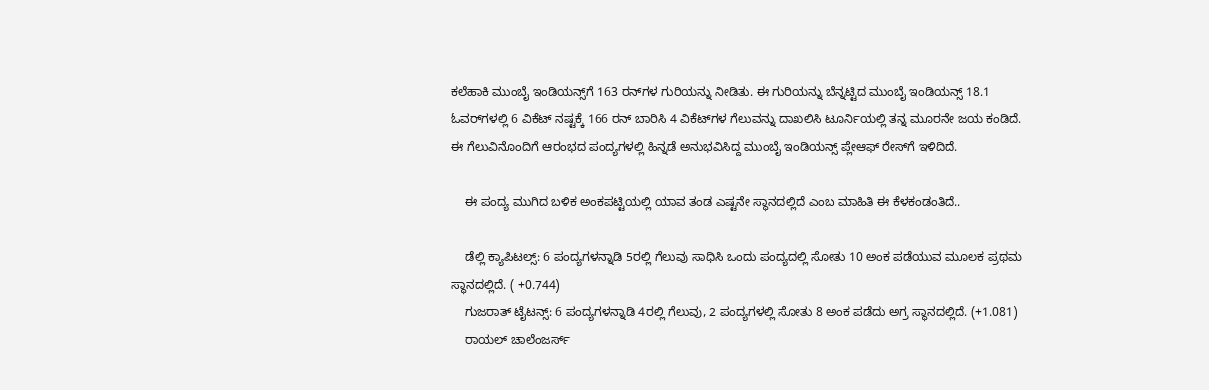ಕಲೆಹಾಕಿ ಮುಂಬೈ ಇಂಡಿಯನ್ಸ್‌ಗೆ 163 ರನ್‌ಗಳ ಗುರಿಯನ್ನು ನೀಡಿತು. ಈ ಗುರಿಯನ್ನು ಬೆನ್ನಟ್ಟಿದ ಮುಂಬೈ ಇಂಡಿಯನ್ಸ್ 18.1 ಓವರ್‌ಗಳಲ್ಲಿ 6 ವಿಕೆಟ್ ನಷ್ಟಕ್ಕೆ 166 ರನ್ ಬಾರಿಸಿ 4 ವಿಕೆಟ್‌ಗಳ ಗೆಲುವನ್ನು ದಾಖಲಿಸಿ ಟೂರ್ನಿಯಲ್ಲಿ ತನ್ನ ಮೂರನೇ ಜಯ ಕಂಡಿದೆ. ಈ ಗೆಲುವಿನೊಂದಿಗೆ ಆರಂಭದ ಪಂದ್ಯಗಳಲ್ಲಿ ಹಿನ್ನಡೆ ಅನುಭವಿಸಿದ್ದ ಮುಂಬೈ ಇಂಡಿಯನ್ಸ್ ಪ್ಲೇಆಫ್ ರೇಸ್‌ಗೆ ಇಳಿದಿದೆ.

    ಈ ಪಂದ್ಯ ಮುಗಿದ ಬಳಿಕ ಅಂಕಪಟ್ಟಿಯಲ್ಲಿ ಯಾವ ತಂಡ ಎಷ್ಟನೇ ಸ್ಥಾನದಲ್ಲಿದೆ ಎಂಬ ಮಾಹಿತಿ ಈ ಕೆಳಕಂಡಂತಿದೆ..

    ಡೆಲ್ಲಿ ಕ್ಯಾಪಿಟಲ್ಸ್: 6 ಪಂದ್ಯಗಳನ್ನಾಡಿ 5ರಲ್ಲಿ ಗೆಲುವು ಸಾಧಿಸಿ ಒಂದು ಪಂದ್ಯದಲ್ಲಿ ಸೋತು 10 ಅಂಕ ಪಡೆಯುವ ಮೂಲಕ ಪ್ರಥಮ ಸ್ಥಾನದಲ್ಲಿದೆ. ( +0.744)
    ಗುಜರಾತ್ ಟೈಟನ್ಸ್: 6 ಪಂದ್ಯಗಳನ್ನಾಡಿ 4ರಲ್ಲಿ ಗೆಲುವು, 2 ಪಂದ್ಯಗಳಲ್ಲಿ ಸೋತು 8 ಅಂಕ ಪಡೆದು ಅಗ್ರ ಸ್ಥಾನದಲ್ಲಿದೆ. (+1.081)
    ರಾಯಲ್ ಚಾಲೆಂಜರ್ಸ್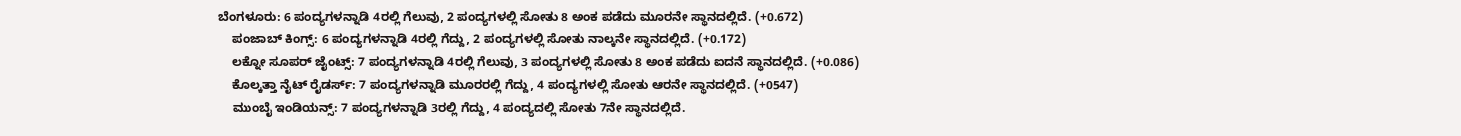ಬೆಂಗಳೂರು: 6 ಪಂದ್ಯಗಳನ್ನಾಡಿ 4ರಲ್ಲಿ ಗೆಲುವು, 2 ಪಂದ್ಯಗಳಲ್ಲಿ ಸೋತು 8 ಅಂಕ ಪಡೆದು ಮೂರನೇ ಸ್ಥಾನದಲ್ಲಿದೆ. (+0.672)
    ಪಂಜಾಬ್ ಕಿಂಗ್ಸ್: 6 ಪಂದ್ಯಗಳನ್ನಾಡಿ 4ರಲ್ಲಿ ಗೆದ್ದು, 2 ಪಂದ್ಯಗಳಲ್ಲಿ ಸೋತು ನಾಲ್ಕನೇ ಸ್ಥಾನದಲ್ಲಿದೆ. (+0.172)
    ಲಕ್ನೋ ಸೂಪರ್ ಜೈಂಟ್ಸ್: 7 ಪಂದ್ಯಗಳನ್ನಾಡಿ 4ರಲ್ಲಿ ಗೆಲುವು, 3 ಪಂದ್ಯಗಳಲ್ಲಿ ಸೋತು 8 ಅಂಕ ಪಡೆದು ಐದನೆ ಸ್ಥಾನದಲ್ಲಿದೆ. (+0.086)
    ಕೊಲ್ಕತ್ತಾ ನೈಟ್ ರೈಡರ್ಸ್: 7 ಪಂದ್ಯಗಳನ್ನಾಡಿ ಮೂರರಲ್ಲಿ ಗೆದ್ದು, 4 ಪಂದ್ಯಗಳಲ್ಲಿ ಸೋತು ಆರನೇ ಸ್ಥಾನದಲ್ಲಿದೆ. (+0547)
    ಮುಂಬೈ ಇಂಡಿಯನ್ಸ್: 7 ಪಂದ್ಯಗಳನ್ನಾಡಿ 3ರಲ್ಲಿ ಗೆದ್ದು, 4 ಪಂದ್ಯದಲ್ಲಿ ಸೋತು 7ನೇ ಸ್ಥಾನದಲ್ಲಿದೆ.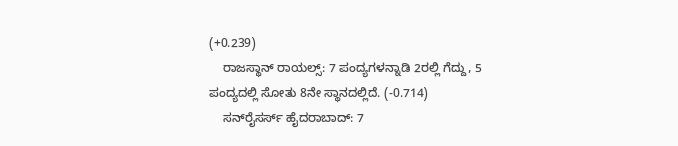(+0.239)
    ರಾಜಸ್ಥಾನ್ ರಾಯಲ್ಸ್: 7 ಪಂದ್ಯಗಳನ್ನಾಡಿ 2ರಲ್ಲಿ ಗೆದ್ದು, 5 ಪಂದ್ಯದಲ್ಲಿ ಸೋತು 8ನೇ ಸ್ಥಾನದಲ್ಲಿದೆ. (-0.714)
    ಸನ್‌ರೈಸರ್ಸ್ ಹೈದರಾಬಾದ್: 7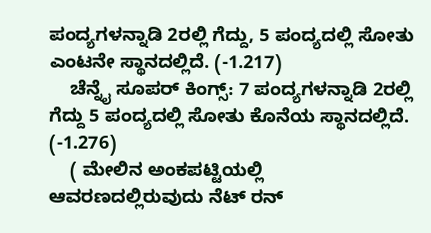ಪಂದ್ಯಗಳನ್ನಾಡಿ 2ರಲ್ಲಿ ಗೆದ್ದು, 5 ಪಂದ್ಯದಲ್ಲಿ ಸೋತು ಎಂಟನೇ ಸ್ಥಾನದಲ್ಲಿದೆ. (-1.217)
    ಚೆನ್ನೈ ಸೂಪರ್ ಕಿಂಗ್ಸ್: 7 ಪಂದ್ಯಗಳನ್ನಾಡಿ 2ರಲ್ಲಿ ಗೆದ್ದು 5 ಪಂದ್ಯದಲ್ಲಿ ಸೋತು ಕೊನೆಯ ಸ್ಥಾನದಲ್ಲಿದೆ. (-1.276)
    ( ಮೇಲಿನ ಅಂಕಪಟ್ಟಿಯಲ್ಲಿ ಆವರಣದಲ್ಲಿರುವುದು ನೆಟ್ ರನ್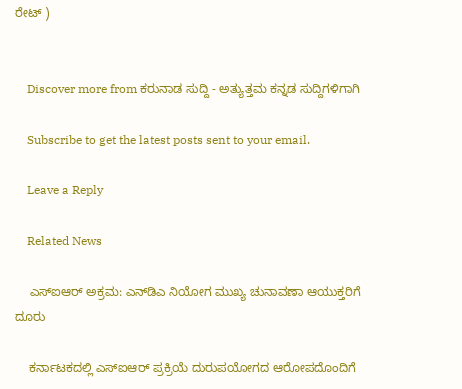ರೇಟ್ )


    Discover more from ಕರುನಾಡ ಸುದ್ದಿ - ಅತ್ಯುತ್ತಮ ಕನ್ನಡ ಸುದ್ದಿಗಳಿಗಾಗಿ

    Subscribe to get the latest posts sent to your email.

    Leave a Reply

    Related News

    ಎಸ್‌ಐಆರ್ ಅಕ್ರಮ: ಎನ್‌ಡಿಎ ನಿಯೋಗ ಮುಖ್ಯ ಚುನಾವಣಾ ಆಯುಕ್ತರಿಗೆ ದೂರು

    ಕರ್ನಾಟಕದಲ್ಲಿ ಎಸ್‌ಐಆರ್ ಪ್ರಕ್ರಿಯೆ ದುರುಪಯೋಗದ ಆರೋಪದೊಂದಿಗೆ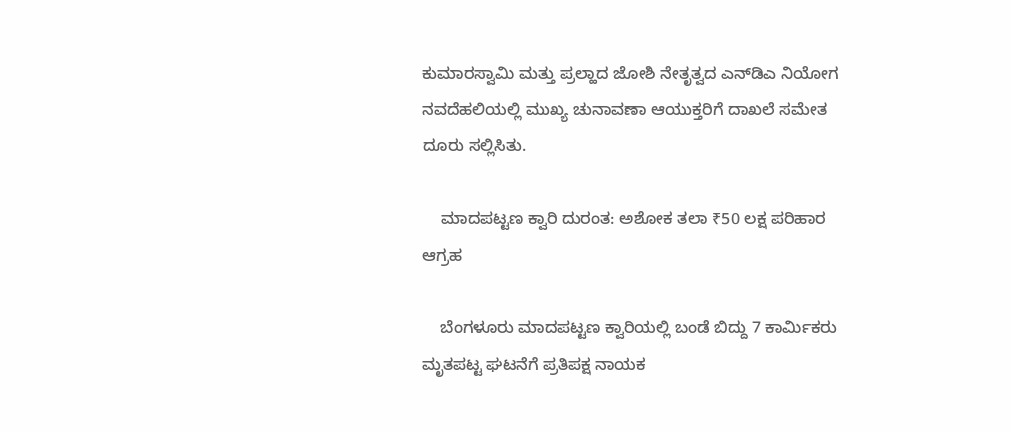ಕುಮಾರಸ್ವಾಮಿ ಮತ್ತು ಪ್ರಲ್ಹಾದ ಜೋಶಿ ನೇತೃತ್ವದ ಎನ್‌ಡಿಎ ನಿಯೋಗ ನವದೆಹಲಿಯಲ್ಲಿ ಮುಖ್ಯ ಚುನಾವಣಾ ಆಯುಕ್ತರಿಗೆ ದಾಖಲೆ ಸಮೇತ ದೂರು ಸಲ್ಲಿಸಿತು.

    ಮಾದಪಟ್ಟಣ ಕ್ವಾರಿ ದುರಂತ: ಅಶೋಕ ತಲಾ ₹50 ಲಕ್ಷ ಪರಿಹಾರ ಆಗ್ರಹ

    ಬೆಂಗಳೂರು ಮಾದಪಟ್ಟಣ ಕ್ವಾರಿಯಲ್ಲಿ ಬಂಡೆ ಬಿದ್ದು 7 ಕಾರ್ಮಿಕರು ಮೃತಪಟ್ಟ ಘಟನೆಗೆ ಪ್ರತಿಪಕ್ಷ ನಾಯಕ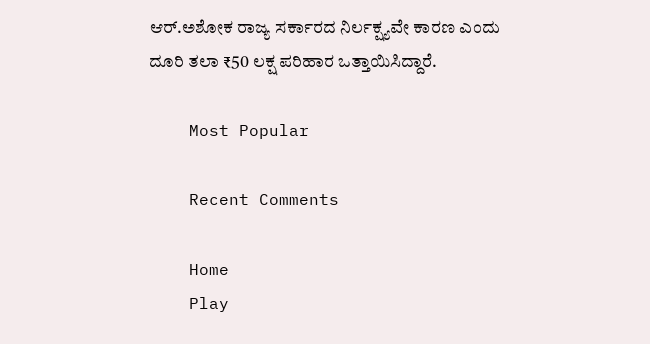ಆರ್.ಅಶೋಕ ರಾಜ್ಯ ಸರ್ಕಾರದ ನಿರ್ಲಕ್ಷ್ಯವೇ ಕಾರಣ ಎಂದು ದೂರಿ ತಲಾ ₹50 ಲಕ್ಷ ಪರಿಹಾರ ಒತ್ತಾಯಿಸಿದ್ದಾರೆ.

    Most Popular

    Recent Comments

    Home
    Play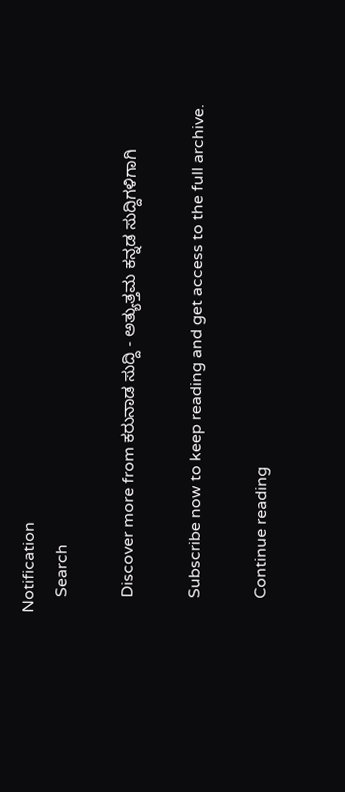Notification
    Search

    Discover more from ಕರುನಾಡ ಸುದ್ದಿ - ಅತ್ಯುತ್ತಮ ಕನ್ನಡ ಸುದ್ದಿಗಳಿಗಾಗಿ

    Subscribe now to keep reading and get access to the full archive.

    Continue reading